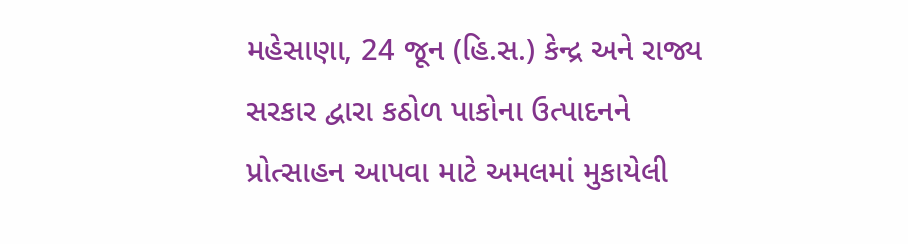મહેસાણા, 24 જૂન (હિ.સ.) કેન્દ્ર અને રાજ્ય સરકાર દ્વારા કઠોળ પાકોના ઉત્પાદનને પ્રોત્સાહન આપવા માટે અમલમાં મુકાયેલી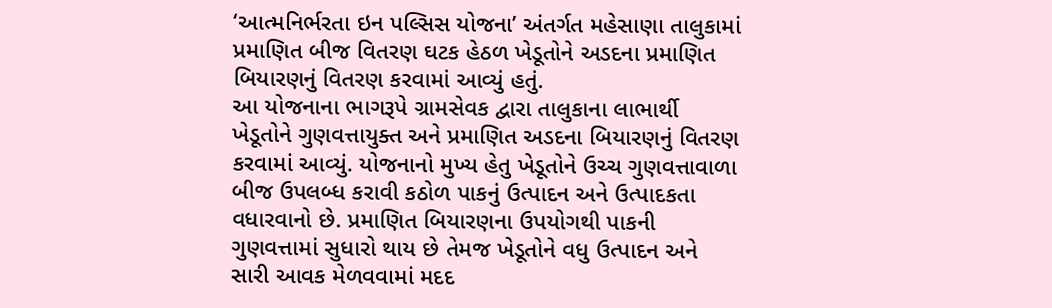‘આત્મનિર્ભરતા ઇન પલ્સિસ યોજના’ અંતર્ગત મહેસાણા તાલુકામાં પ્રમાણિત બીજ વિતરણ ઘટક હેઠળ ખેડૂતોને અડદના પ્રમાણિત બિયારણનું વિતરણ કરવામાં આવ્યું હતું.
આ યોજનાના ભાગરૂપે ગ્રામસેવક દ્વારા તાલુકાના લાભાર્થી ખેડૂતોને ગુણવત્તાયુક્ત અને પ્રમાણિત અડદના બિયારણનું વિતરણ કરવામાં આવ્યું. યોજનાનો મુખ્ય હેતુ ખેડૂતોને ઉચ્ચ ગુણવત્તાવાળા બીજ ઉપલબ્ધ કરાવી કઠોળ પાકનું ઉત્પાદન અને ઉત્પાદકતા વધારવાનો છે. પ્રમાણિત બિયારણના ઉપયોગથી પાકની ગુણવત્તામાં સુધારો થાય છે તેમજ ખેડૂતોને વધુ ઉત્પાદન અને સારી આવક મેળવવામાં મદદ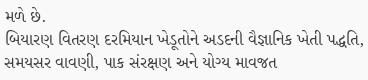મળે છે.
બિયારણ વિતરણ દરમિયાન ખેડૂતોને અડદની વૈજ્ઞાનિક ખેતી પદ્ધતિ, સમયસર વાવણી, પાક સંરક્ષણ અને યોગ્ય માવજત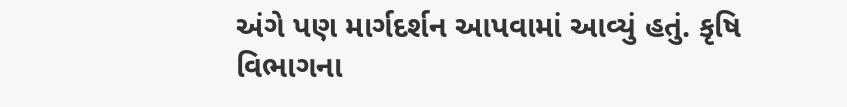અંગે પણ માર્ગદર્શન આપવામાં આવ્યું હતું. કૃષિ વિભાગના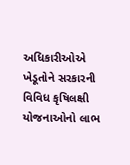અધિકારીઓએ ખેડૂતોને સરકારની વિવિધ કૃષિલક્ષી યોજનાઓનો લાભ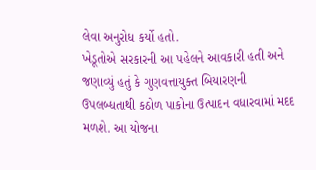લેવા અનુરોધ કર્યો હતો.
ખેડૂતોએ સરકારની આ પહેલને આવકારી હતી અને જણાવ્યું હતું કે ગુણવત્તાયુક્ત બિયારણની ઉપલબ્ધતાથી કઠોળ પાકોના ઉત્પાદન વધારવામાં મદદ મળશે. આ યોજના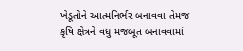ખેડૂતોને આત્મનિર્ભર બનાવવા તેમજ કૃષિ ક્ષેત્રને વધુ મજબૂત બનાવવામાં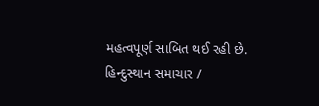મહત્વપૂર્ણ સાબિત થઈ રહી છે.
હિન્દુસ્થાન સમાચાર /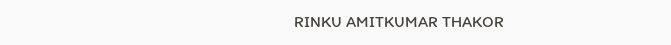RINKU AMITKUMAR THAKOR